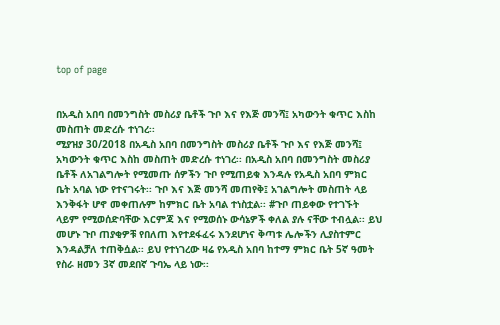top of page


በአዲስ አበባ በመንግስት መስሪያ ቤቶች ጉቦ እና የእጅ መንሻ፤ አካውንት ቁጥር እስከ መስጠት መድረሱ ተነገረ፡፡
ሚያዝያ 30/2018 በአዲስ አበባ በመንግስት መስሪያ ቤቶች ጉቦ እና የእጅ መንሻ፤ አካውንት ቁጥር እስከ መስጠት መድረሱ ተነገረ፡፡ በአዲስ አበባ በመንግስት መስሪያ ቤቶች ለአገልግሎት የሚመጡ ሰዎችን ጉቦ የሚጠይቁ እንዳሉ የአዲስ አበባ ምክር ቤት አባል ነው የተናገሩት፡፡ ጉቦ እና እጅ መንሻ መጠየቅ፤ አገልግሎት መስጠት ላይ እንቅፋት ሆኖ መቀጠሉም ከምክር ቤት አባል ተነስቷል፡፡ #ጉቦ ጠይቀው የተገኙት ላይም የሚወሰድባቸው እርምጃ እና የሚወሰኑ ውሳኔዎች ቀለል ያሉ ናቸው ተብሏል፡፡ ይህ መሆኑ ጉቦ ጠያቂዎቹ የበለጠ እየተደፋፈሩ እንደሆነና ቅጣቱ ሌሎችን ሊያስተምር እንዳልቻለ ተጠቅሷል፡፡ ይህ የተነገረው ዛሬ የአዲስ አበባ ከተማ ምክር ቤት 5ኛ ዓመት የስራ ዘመን 3ኛ መደበኛ ጉባኤ ላይ ነው፡፡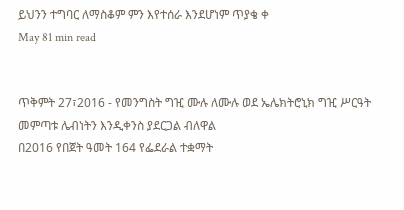ይህንን ተግባር ለማስቆም ምን እየተሰራ እንደሆነም ጥያቄ ቀ
May 81 min read


ጥቅምት 27፣2016 - የመንግስት ግዢ ሙሉ ለሙሉ ወደ ኤሌክትሮኒክ ግዢ ሥርዓት መምጣቱ ሌብነትን እንዲቀንስ ያደርጋል ብለዋል
በ2016 የበጀት ዓመት 164 የፌደራል ተቋማት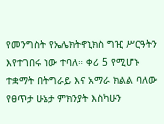የመንግስት የኤሌክትኖኒክስ ግዢ ሥርዓትን እየተገበሩ ነው ተባለ። ቀሪ 5 የሚሆኑ ተቋማት በትግራይ እና አማራ ክልል ባለው የፀጥታ ሁኔታ ምክንያት እስካሁን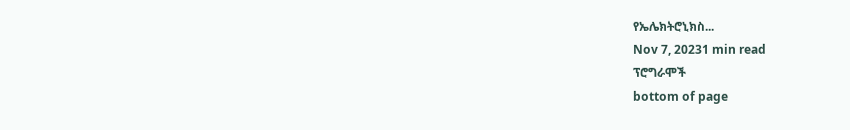የኤሌክትሮኒክስ...
Nov 7, 20231 min read
ፕሮግራሞች
bottom of page